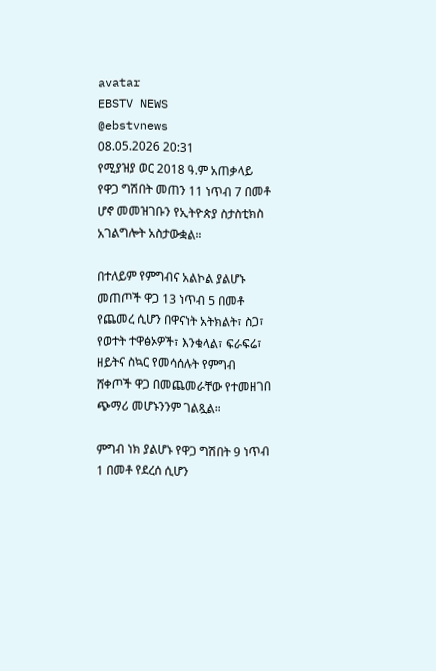avatar
EBSTV NEWS
@ebstvnews
08.05.2026 20:31
የሚያዝያ ወር 2018 ዓ.ም አጠቃላይ የዋጋ ግሽበት መጠን 11 ነጥብ 7 በመቶ ሆኖ መመዝገቡን የኢትዮጵያ ስታስቲክስ አገልግሎት አስታውቋል።

በተለይም የምግብና አልኮል ያልሆኑ መጠጦች ዋጋ 13 ነጥብ 5 በመቶ የጨመረ ሲሆን በዋናነት አትክልት፣ ስጋ፣ የወተት ተዋፅኦዎች፣ እንቁላል፣ ፍራፍሬ፣ ዘይትና ስኳር የመሳሰሉት የምግብ ሸቀጦች ዋጋ በመጨመራቸው የተመዘገበ ጭማሪ መሆኑንንም ገልጿል።

ምግብ ነክ ያልሆኑ የዋጋ ግሽበት 9 ነጥብ 1 በመቶ የደረሰ ሲሆን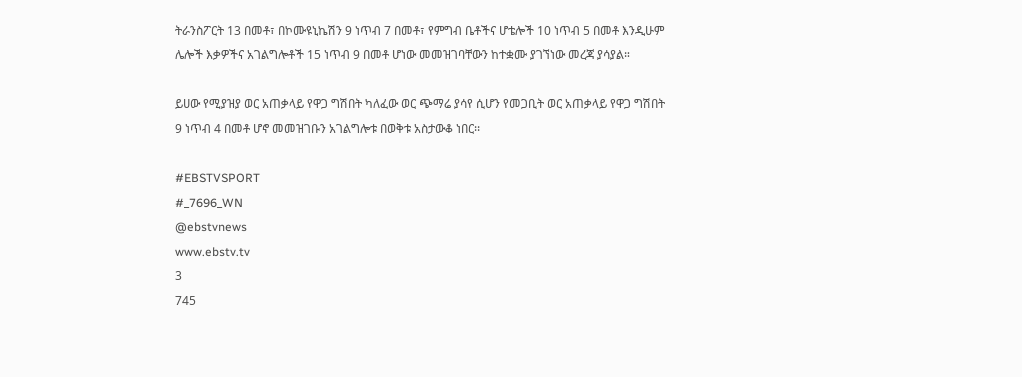ትራንስፖርት 13 በመቶ፣ በኮሙዩኒኬሽን 9 ነጥብ 7 በመቶ፣ የምግብ ቤቶችና ሆቴሎች 10 ነጥብ 5 በመቶ እንዲሁም ሌሎች እቃዎችና አገልግሎቶች 15 ነጥብ 9 በመቶ ሆነው መመዝገባቸውን ከተቋሙ ያገኘነው መረጃ ያሳያል።

ይሀው የሚያዝያ ወር አጠቃላይ የዋጋ ግሽበት ካለፈው ወር ጭማሬ ያሳየ ሲሆን የመጋቢት ወር አጠቃላይ የዋጋ ግሽበት 9 ነጥብ 4 በመቶ ሆኖ መመዝገቡን አገልግሎቱ በወቅቱ አስታውቆ ነበር፡፡

#EBSTVSPORT
#_7696_WN
@ebstvnews
www.ebstv.tv
3
745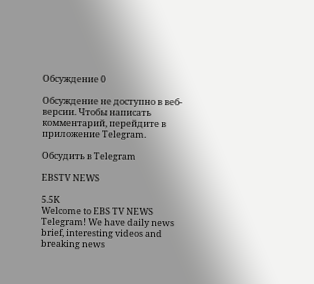Обсуждение 0

Обсуждение не доступно в веб-версии. Чтобы написать комментарий, перейдите в приложение Telegram.

Обсудить в Telegram

EBSTV NEWS

5.5K
Welcome to EBS TV NEWS Telegram! We have daily news brief, interesting videos and breaking news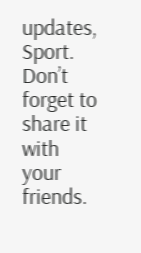updates, Sport. Don’t forget to share it with your friends.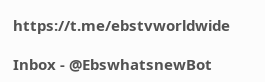https://t.me/ebstvworldwide

Inbox - @EbswhatsnewBot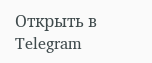Открыть в Telegram